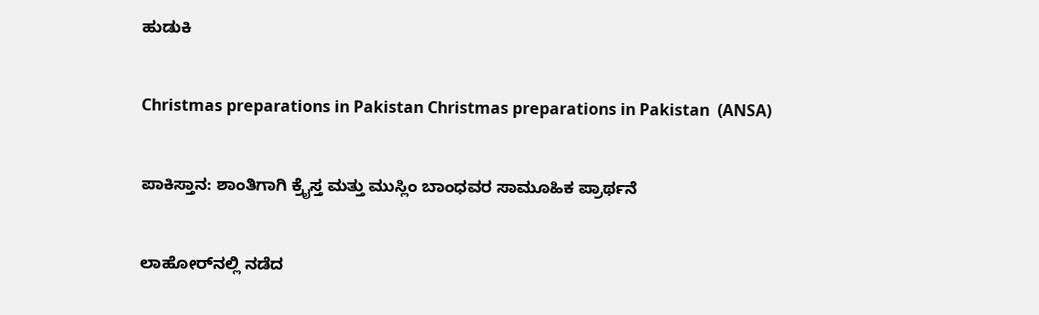ಹುಡುಕಿ

Christmas preparations in Pakistan Christmas preparations in Pakistan  (ANSA)

ಪಾಕಿಸ್ತಾನ: ಶಾಂತಿಗಾಗಿ ಕ್ರೈಸ್ತ ಮತ್ತು ಮುಸ್ಲಿಂ ಬಾಂಧವರ ಸಾಮೂಹಿಕ ಪ್ರಾರ್ಥನೆ

ಲಾಹೋರ್‌ನಲ್ಲಿ ನಡೆದ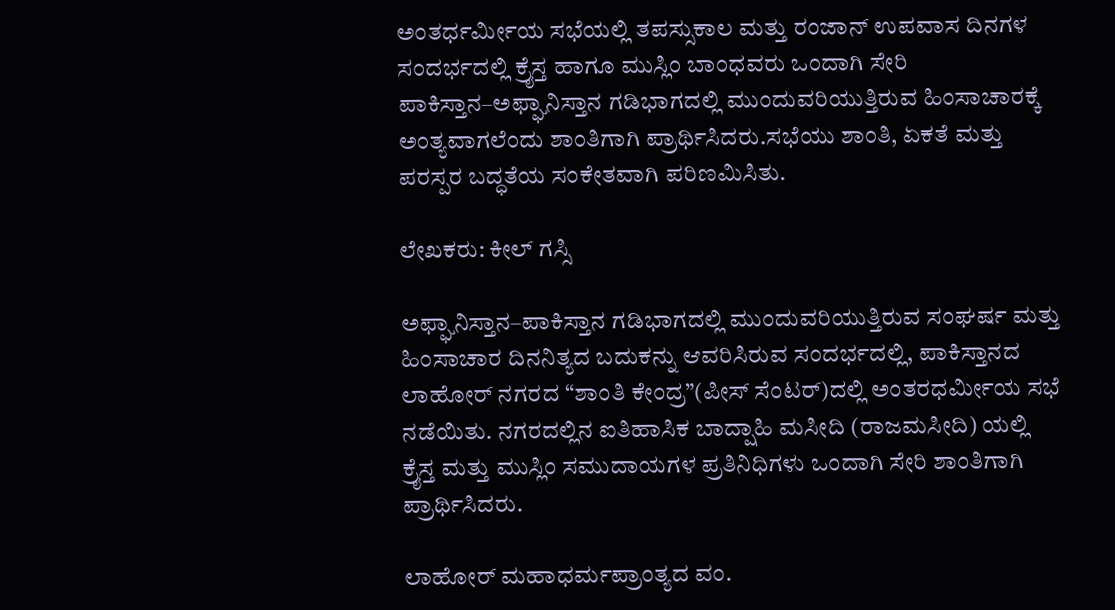ಅಂತರ್ಧರ್ಮೀಯ ಸಭೆಯಲ್ಲಿ ತಪಸ್ಸುಕಾಲ ಮತ್ತು ರಂಜಾನ್ ಉಪವಾಸ ದಿನಗಳ ಸಂದರ್ಭದಲ್ಲಿ ಕ್ರೈಸ್ತ ಹಾಗೂ ಮುಸ್ಲಿಂ ಬಾಂಧವರು ಒಂದಾಗಿ ಸೇರಿ ಪಾಕಿಸ್ತಾನ–ಅಫ್ಘಾನಿಸ್ತಾನ ಗಡಿಭಾಗದಲ್ಲಿ ಮುಂದುವರಿಯುತ್ತಿರುವ ಹಿಂಸಾಚಾರಕ್ಕೆ ಅಂತ್ಯವಾಗಲೆಂದು ಶಾಂತಿಗಾಗಿ ಪ್ರಾರ್ಥಿಸಿದರು.ಸಭೆಯು ಶಾಂತಿ, ಏಕತೆ ಮತ್ತು ಪರಸ್ಪರ ಬದ್ಧತೆಯ ಸಂಕೇತವಾಗಿ ಪರಿಣಮಿಸಿತು.

ಲೇಖಕರು: ಕೀಲ್ ಗಸ್ಸಿ

ಅಫ್ಘಾನಿಸ್ತಾನ–ಪಾಕಿಸ್ತಾನ ಗಡಿಭಾಗದಲ್ಲಿ ಮುಂದುವರಿಯುತ್ತಿರುವ ಸಂಘರ್ಷ ಮತ್ತು ಹಿಂಸಾಚಾರ ದಿನನಿತ್ಯದ ಬದುಕನ್ನು ಆವರಿಸಿರುವ ಸಂದರ್ಭದಲ್ಲಿ, ಪಾಕಿಸ್ತಾನದ ಲಾಹೋರ್ ನಗರದ “ಶಾಂತಿ ಕೇಂದ್ರ”(ಪೀಸ್ ಸೆಂಟರ್)ದಲ್ಲಿ ಅಂತರಧರ್ಮೀಯ ಸಭೆ ನಡೆಯಿತು. ನಗರದಲ್ಲಿನ ಐತಿಹಾಸಿಕ ಬಾದ್ಷಾಹಿ ಮಸೀದಿ (ರಾಜಮಸೀದಿ) ಯಲ್ಲಿ ಕ್ರೈಸ್ತ ಮತ್ತು ಮುಸ್ಲಿಂ ಸಮುದಾಯಗಳ ಪ್ರತಿನಿಧಿಗಳು ಒಂದಾಗಿ ಸೇರಿ ಶಾಂತಿಗಾಗಿ ಪ್ರಾರ್ಥಿಸಿದರು.

ಲಾಹೋರ್ ಮಹಾಧರ್ಮಪ್ರಾಂತ್ಯದ ವಂ.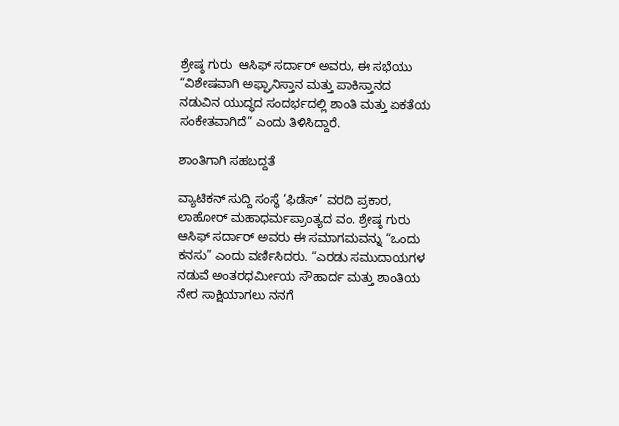ಶ್ರೇಷ್ಠ ಗುರು  ಆಸಿಫ್ ಸರ್ದಾರ್ ಅವರು, ಈ ಸಭೆಯು “ವಿಶೇಷವಾಗಿ ಅಫ್ಘಾನಿಸ್ತಾನ ಮತ್ತು ಪಾಕಿಸ್ತಾನದ ನಡುವಿನ ಯುದ್ಧದ ಸಂದರ್ಭದಲ್ಲಿ ಶಾಂತಿ ಮತ್ತು ಏಕತೆಯ ಸಂಕೇತವಾಗಿದೆ” ಎಂದು ತಿಳಿಸಿದ್ದಾರೆ.

ಶಾಂತಿಗಾಗಿ ಸಹಬದ್ದತೆ

ವ್ಯಾಟಿಕನ್ ಸುದ್ದಿ ಸಂಸ್ಥೆ ‘ಫಿಡೆಸ್’ ವರದಿ ಪ್ರಕಾರ, ಲಾಹೋರ್ ಮಹಾಧರ್ಮಪ್ರಾಂತ್ಯದ ವಂ. ಶ್ರೇಷ್ಠ ಗುರು ಆಸಿಫ್ ಸರ್ದಾರ್ ಅವರು ಈ ಸಮಾಗಮವನ್ನು “ಒಂದು ಕನಸು” ಎಂದು ವರ್ಣಿಸಿದರು. “ಎರಡು ಸಮುದಾಯಗಳ ನಡುವೆ ಅಂತರಧರ್ಮೀಯ ಸೌಹಾರ್ದ ಮತ್ತು ಶಾಂತಿಯ ನೇರ ಸಾಕ್ಷಿಯಾಗಲು ನನಗೆ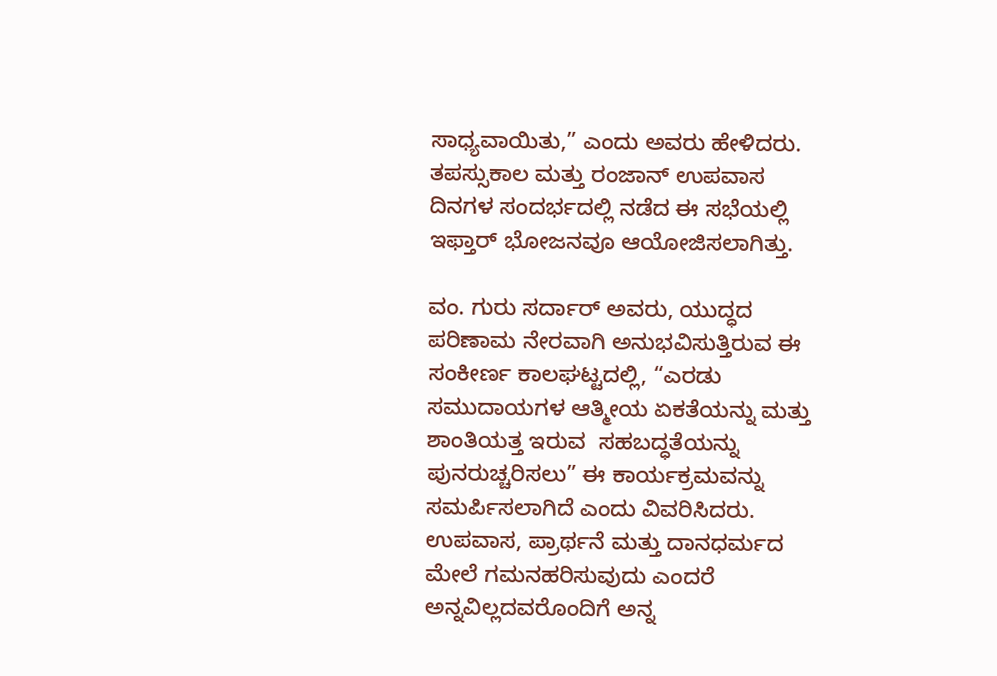ಸಾಧ್ಯವಾಯಿತು,” ಎಂದು ಅವರು ಹೇಳಿದರು. ತಪಸ್ಸುಕಾಲ ಮತ್ತು ರಂಜಾನ್ ಉಪವಾಸ ದಿನಗಳ ಸಂದರ್ಭದಲ್ಲಿ ನಡೆದ ಈ ಸಭೆಯಲ್ಲಿ ಇಫ್ತಾರ್ ಭೋಜನವೂ ಆಯೋಜಿಸಲಾಗಿತ್ತು.

ವಂ. ಗುರು ಸರ್ದಾರ್ ಅವರು, ಯುದ್ಧದ ಪರಿಣಾಮ ನೇರವಾಗಿ ಅನುಭವಿಸುತ್ತಿರುವ ಈ ಸಂಕೀರ್ಣ ಕಾಲಘಟ್ಟದಲ್ಲಿ, “ಎರಡು ಸಮುದಾಯಗಳ ಆತ್ಮೀಯ ಏಕತೆಯನ್ನು ಮತ್ತು ಶಾಂತಿಯತ್ತ ಇರುವ  ಸಹಬದ್ಧತೆಯನ್ನು ಪುನರುಚ್ಚರಿಸಲು” ಈ ಕಾರ್ಯಕ್ರಮವನ್ನು ಸಮರ್ಪಿಸಲಾಗಿದೆ ಎಂದು ವಿವರಿಸಿದರು. ಉಪವಾಸ, ಪ್ರಾರ್ಥನೆ ಮತ್ತು ದಾನಧರ್ಮದ ಮೇಲೆ ಗಮನಹರಿಸುವುದು ಎಂದರೆ ಅನ್ನವಿಲ್ಲದವರೊಂದಿಗೆ ಅನ್ನ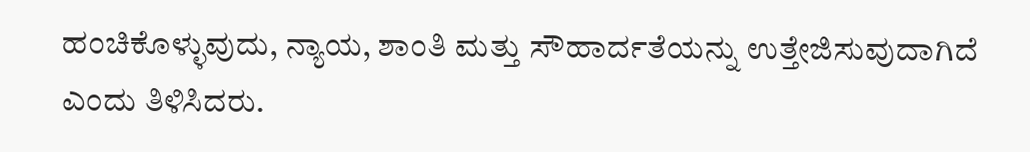ಹಂಚಿಕೊಳ್ಳುವುದು, ನ್ಯಾಯ, ಶಾಂತಿ ಮತ್ತು ಸೌಹಾರ್ದತೆಯನ್ನು ಉತ್ತೇಜಿಸುವುದಾಗಿದೆ ಎಂದು ತಿಳಿಸಿದರು.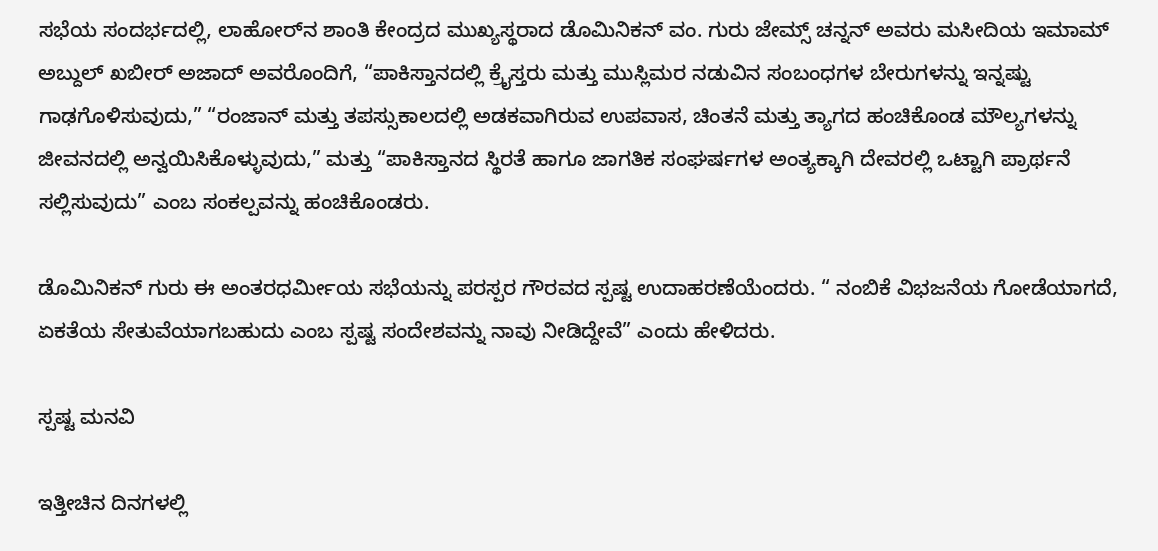ಸಭೆಯ ಸಂದರ್ಭದಲ್ಲಿ, ಲಾಹೋರ್‌ನ ಶಾಂತಿ ಕೇಂದ್ರದ ಮುಖ್ಯಸ್ಥರಾದ ಡೊಮಿನಿಕನ್ ವಂ. ಗುರು ಜೇಮ್ಸ್ ಚನ್ನನ್ ಅವರು ಮಸೀದಿಯ ಇಮಾಮ್ ಅಬ್ದುಲ್ ಖಬೀರ್ ಅಜಾದ್ ಅವರೊಂದಿಗೆ, “ಪಾಕಿಸ್ತಾನದಲ್ಲಿ ಕ್ರೈಸ್ತರು ಮತ್ತು ಮುಸ್ಲಿಮರ ನಡುವಿನ ಸಂಬಂಧಗಳ ಬೇರುಗಳನ್ನು ಇನ್ನಷ್ಟು ಗಾಢಗೊಳಿಸುವುದು,” “ರಂಜಾನ್ ಮತ್ತು ತಪಸ್ಸುಕಾಲದಲ್ಲಿ ಅಡಕವಾಗಿರುವ ಉಪವಾಸ, ಚಿಂತನೆ ಮತ್ತು ತ್ಯಾಗದ ಹಂಚಿಕೊಂಡ ಮೌಲ್ಯಗಳನ್ನು ಜೀವನದಲ್ಲಿ ಅನ್ವಯಿಸಿಕೊಳ್ಳುವುದು,” ಮತ್ತು “ಪಾಕಿಸ್ತಾನದ ಸ್ಥಿರತೆ ಹಾಗೂ ಜಾಗತಿಕ ಸಂಘರ್ಷಗಳ ಅಂತ್ಯಕ್ಕಾಗಿ ದೇವರಲ್ಲಿ ಒಟ್ಟಾಗಿ ಪ್ರಾರ್ಥನೆ ಸಲ್ಲಿಸುವುದು” ಎಂಬ ಸಂಕಲ್ಪವನ್ನು ಹಂಚಿಕೊಂಡರು.

ಡೊಮಿನಿಕನ್ ಗುರು ಈ ಅಂತರಧರ್ಮೀಯ ಸಭೆಯನ್ನು ಪರಸ್ಪರ ಗೌರವದ ಸ್ಪಷ್ಟ ಉದಾಹರಣೆಯೆಂದರು. “ ನಂಬಿಕೆ ವಿಭಜನೆಯ ಗೋಡೆಯಾಗದೆ, ಏಕತೆಯ ಸೇತುವೆಯಾಗಬಹುದು ಎಂಬ ಸ್ಪಷ್ಟ ಸಂದೇಶವನ್ನು ನಾವು ನೀಡಿದ್ದೇವೆ” ಎಂದು ಹೇಳಿದರು.

ಸ್ಪಷ್ಟ ಮನವಿ

ಇತ್ತೀಚಿನ ದಿನಗಳಲ್ಲಿ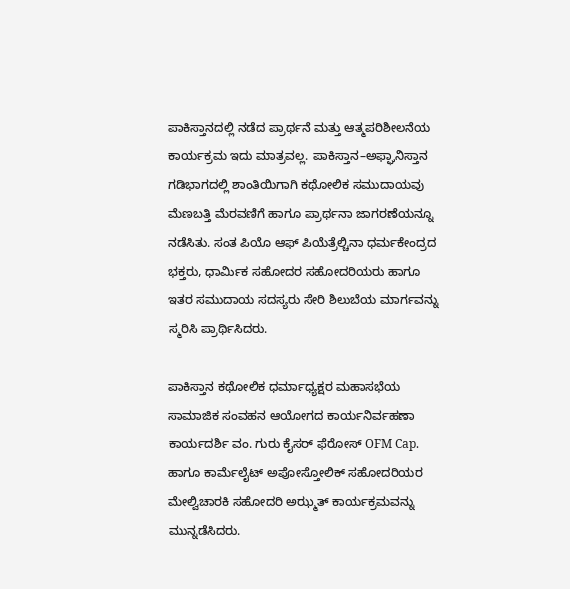ಪಾಕಿಸ್ತಾನದಲ್ಲಿ ನಡೆದ ಪ್ರಾರ್ಥನೆ ಮತ್ತು ಆತ್ಮಪರಿಶೀಲನೆಯ ಕಾರ್ಯಕ್ರಮ ಇದು ಮಾತ್ರವಲ್ಲ. ಪಾಕಿಸ್ತಾನ–ಅಫ್ಘಾನಿಸ್ತಾನ ಗಡಿಭಾಗದಲ್ಲಿ ಶಾಂತಿಯಿಗಾಗಿ ಕಥೋಲಿಕ ಸಮುದಾಯವು ಮೆಣಬತ್ತಿ ಮೆರವಣಿಗೆ ಹಾಗೂ ಪ್ರಾರ್ಥನಾ ಜಾಗರಣೆಯನ್ನೂ ನಡೆಸಿತು. ಸಂತ ಪಿಯೊ ಆಫ್ ಪಿಯೆತ್ರೆಲ್ಚಿನಾ ಧರ್ಮಕೇಂದ್ರದ ಭಕ್ತರು, ಧಾರ್ಮಿಕ ಸಹೋದರ ಸಹೋದರಿಯರು ಹಾಗೂ ಇತರ ಸಮುದಾಯ ಸದಸ್ಯರು ಸೇರಿ ಶಿಲುಬೆಯ ಮಾರ್ಗವನ್ನು ಸ್ಮರಿಸಿ ಪ್ರಾರ್ಥಿಸಿದರು.

ಪಾಕಿಸ್ತಾನ ಕಥೋಲಿಕ ಧರ್ಮಾಧ್ಯಕ್ಷರ ಮಹಾಸಭೆಯ ಸಾಮಾಜಿಕ ಸಂವಹನ ಆಯೋಗದ ಕಾರ್ಯನಿರ್ವಹಣಾ ಕಾರ್ಯದರ್ಶಿ ವಂ. ಗುರು ಕೈಸರ್ ಫೆರೋಸ್ OFM Cap. ಹಾಗೂ ಕಾರ್ಮೆಲೈಟ್ ಅಪೋಸ್ತೋಲಿಕ್ ಸಹೋದರಿಯರ ಮೇಲ್ವಿಚಾರಕಿ ಸಹೋದರಿ ಅಝ್ಮತ್ ಕಾರ್ಯಕ್ರಮವನ್ನು ಮುನ್ನಡೆಸಿದರು.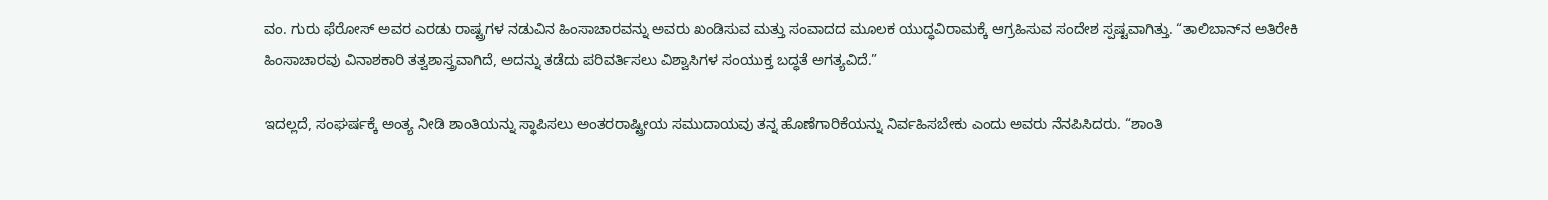ವಂ. ಗುರು ಫೆರೋಸ್ ಅವರ ಎರಡು ರಾಷ್ಟ್ರಗಳ ನಡುವಿನ ಹಿಂಸಾಚಾರವನ್ನು ಅವರು ಖಂಡಿಸುವ ಮತ್ತು ಸಂವಾದದ ಮೂಲಕ ಯುದ್ಧವಿರಾಮಕ್ಕೆ ಆಗ್ರಹಿಸುವ ಸಂದೇಶ ಸ್ಪಷ್ಟವಾಗಿತ್ತು. “ತಾಲಿಬಾನ್‌ನ ಅತಿರೇಕಿ ಹಿಂಸಾಚಾರವು ವಿನಾಶಕಾರಿ ತತ್ವಶಾಸ್ತ್ರವಾಗಿದೆ, ಅದನ್ನು ತಡೆದು ಪರಿವರ್ತಿಸಲು ವಿಶ್ವಾಸಿಗಳ ಸಂಯುಕ್ತ ಬದ್ಧತೆ ಅಗತ್ಯವಿದೆ.”

ಇದಲ್ಲದೆ, ಸಂಘರ್ಷಕ್ಕೆ ಅಂತ್ಯ ನೀಡಿ ಶಾಂತಿಯನ್ನು ಸ್ಥಾಪಿಸಲು ಅಂತರರಾಷ್ಟ್ರೀಯ ಸಮುದಾಯವು ತನ್ನ ಹೊಣೆಗಾರಿಕೆಯನ್ನು ನಿರ್ವಹಿಸಬೇಕು ಎಂದು ಅವರು ನೆನಪಿಸಿದರು. “ಶಾಂತಿ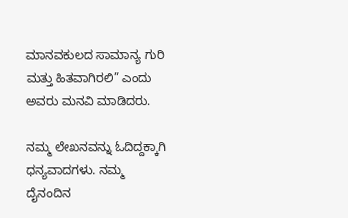ಮಾನವಕುಲದ ಸಾಮಾನ್ಯ ಗುರಿ ಮತ್ತು ಹಿತವಾಗಿರಲಿ” ಎಂದು ಅವರು ಮನವಿ ಮಾಡಿದರು.

ನಮ್ಮ ಲೇಖನವನ್ನು ಓದಿದ್ದಕ್ಕಾಗಿ ಧನ್ಯವಾದಗಳು. ನಮ್ಮ ದೈನಂದಿನ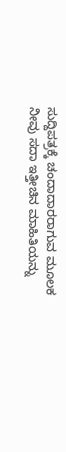ಸುದ್ದಿಪತ್ರಕ್ಕೆ ಚಂದಾದಾರರಾಗುವ ಮೂಲಕ ನೀವು ಸದಾ ಇತ್ತೀಚಿನ ಮಾಹಿತಿಯನ್ನು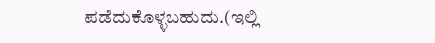ಪಡೆದುಕೊಳ್ಳಬಹುದು.(ಇಲ್ಲಿ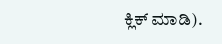ಕ್ಲಿಕ್ ಮಾಡಿ).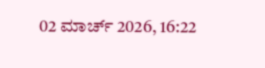02 ಮಾರ್ಚ್ 2026, 16:22